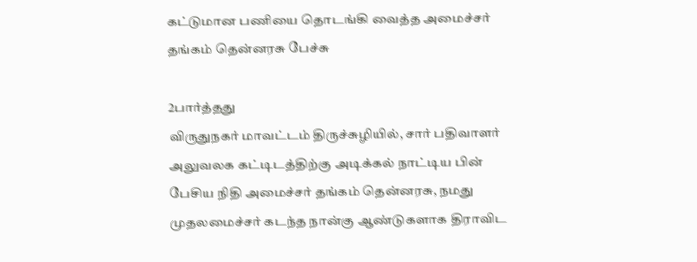கட்டுமான பணியை தொடங்கி வைத்த அமைச்சர் தங்கம் தென்னரசு பேச்சு

2பார்த்தது
விருதுநகர் மாவட்டம் திருச்சுழியில், சார் பதிவாளர் அலுவலக கட்டிடத்திற்கு அடிக்கல் நாட்டிய பின் பேசிய நிதி அமைச்சர் தங்கம் தென்னரசு, நமது முதலமைச்சர் கடந்த நான்கு ஆண்டுகளாக திராவிட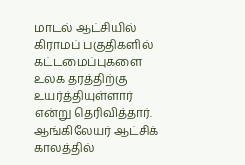மாடல் ஆட்சியில் கிராமப் பகுதிகளில் கட்டமைப்புகளை உலக தரத்திற்கு உயர்த்தியுள்ளார் என்று தெரிவித்தார். ஆங்கிலேயர் ஆட்சிக் காலத்தில்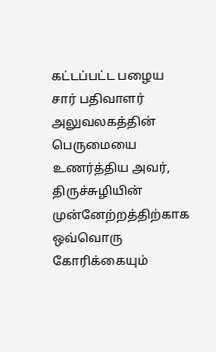கட்டப்பட்ட பழைய சார் பதிவாளர் அலுவலகத்தின் பெருமையை உணர்த்திய அவர், திருச்சுழியின் முன்னேற்றத்திற்காக ஒவ்வொரு கோரிக்கையும்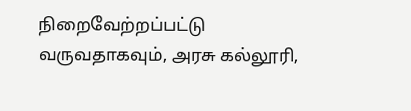நிறைவேற்றப்பட்டு வருவதாகவும், அரசு கல்லூரி,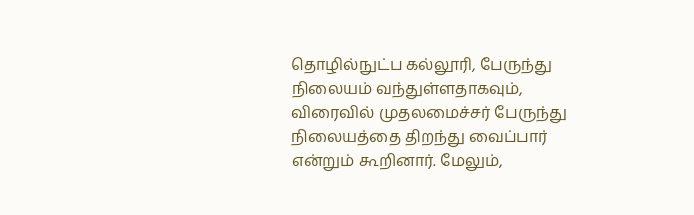தொழில்நுட்ப கல்லூரி, பேருந்து நிலையம் வந்துள்ளதாகவும், விரைவில் முதலமைச்சர் பேருந்து நிலையத்தை திறந்து வைப்பார் என்றும் கூறினார். மேலும்,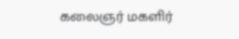கலைஞர் மகளிர்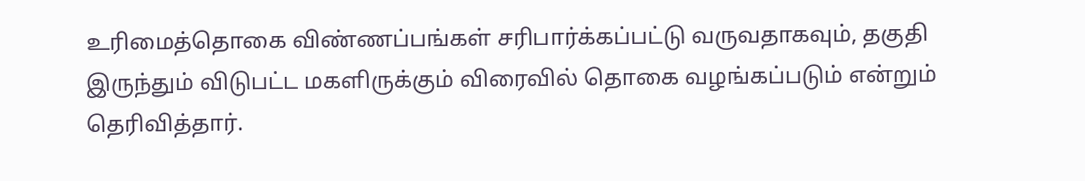உரிமைத்தொகை விண்ணப்பங்கள் சரிபார்க்கப்பட்டு வருவதாகவும், தகுதி இருந்தும் விடுபட்ட மகளிருக்கும் விரைவில் தொகை வழங்கப்படும் என்றும் தெரிவித்தார்.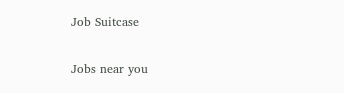Job Suitcase

Jobs near you